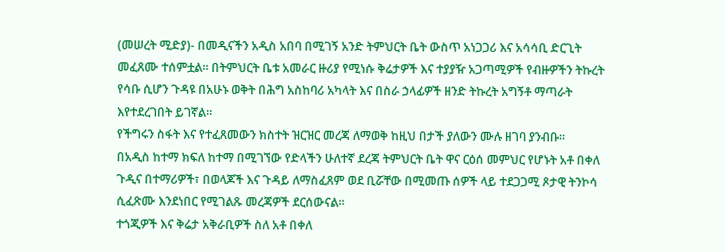(መሠረት ሚድያ)- በመዲናችን አዲስ አበባ በሚገኝ አንድ ትምህርት ቤት ውስጥ አነጋጋሪ እና አሳሳቢ ድርጊት መፈጸሙ ተሰምቷል። በትምህርት ቤቱ አመራር ዙሪያ የሚነሱ ቅሬታዎች እና ተያያዥ አጋጣሚዎች የብዙዎችን ትኩረት የሳቡ ሲሆን ጉዳዩ በአሁኑ ወቅት በሕግ አስከባሪ አካላት እና በስራ ኃላፊዎች ዘንድ ትኩረት አግኝቶ ማጣራት እየተደረገበት ይገኛል።
የችግሩን ስፋት እና የተፈጸመውን ክስተት ዝርዝር መረጃ ለማወቅ ከዚህ በታች ያለውን ሙሉ ዘገባ ያንብቡ።
በአዲስ ከተማ ክፍለ ከተማ በሚገኘው የድላችን ሁለተኛ ደረጃ ትምህርት ቤት ዋና ርዕሰ መምህር የሆኑት አቶ በቀለ ጉዲና በተማሪዎች፣ በወላጆች እና ጉዳይ ለማስፈጸም ወደ ቢሯቸው በሚመጡ ሰዎች ላይ ተደጋጋሚ ጾታዊ ትንኮሳ ሲፈጽሙ እንደነበር የሚገልጹ መረጃዎች ደርሰውናል።
ተጎጂዎች እና ቅሬታ አቅራቢዎች ስለ አቶ በቀለ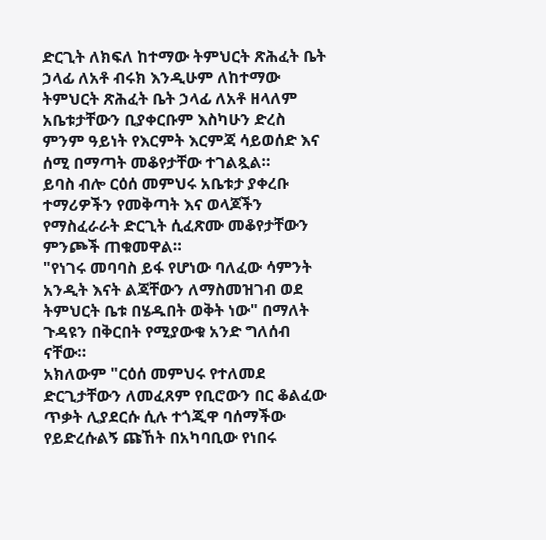ድርጊት ለክፍለ ከተማው ትምህርት ጽሕፈት ቤት ኃላፊ ለአቶ ብሩክ እንዲሁም ለከተማው ትምህርት ጽሕፈት ቤት ኃላፊ ለአቶ ዘላለም አቤቱታቸውን ቢያቀርቡም እስካሁን ድረስ ምንም ዓይነት የእርምት እርምጃ ሳይወሰድ እና ሰሚ በማጣት መቆየታቸው ተገልጿል።
ይባስ ብሎ ርዕሰ መምህሩ አቤቱታ ያቀረቡ ተማሪዎችን የመቅጣት እና ወላጆችን የማስፈራራት ድርጊት ሲፈጽሙ መቆየታቸውን ምንጮች ጠቁመዋል።
"የነገሩ መባባስ ይፋ የሆነው ባለፈው ሳምንት አንዲት እናት ልጃቸውን ለማስመዝገብ ወደ ትምህርት ቤቱ በሄዱበት ወቅት ነው" በማለት ጉዳዩን በቅርበት የሚያውቁ አንድ ግለሰብ ናቸው።
አክለውም "ርዕሰ መምህሩ የተለመደ ድርጊታቸውን ለመፈጸም የቢሮውን በር ቆልፈው ጥቃት ሊያደርሱ ሲሉ ተጎጂዋ ባሰማችው የይድረሱልኝ ጩኸት በአካባቢው የነበሩ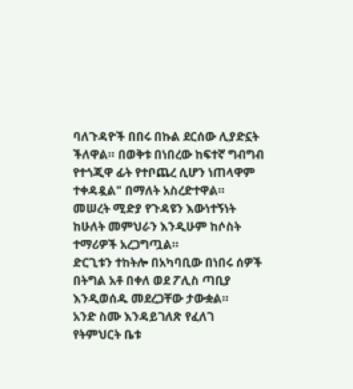ባለጉዳዮች በበሩ በኩል ደርሰው ሊያድኗት ችለዋል። በወቅቱ በነበረው ከፍተኛ ግብግብ የተጎጂዋ ፊት የተቦጨረ ሲሆን ነጠላዋም ተቀዳዷል" በማለት አስረድተዋል።
መሠረት ሚድያ የጉዳዩን እውነተኝነት ከሁለት መምህራን እንዲሁም ከሶስት ተማሪዎች አረጋግጧል።
ድርጊቱን ተከትሎ በአካባቢው በነበሩ ሰዎች በትግል አቶ በቀለ ወደ ፖሊስ ጣቢያ እንዲወሰዱ መደረጋቸው ታውቋል።
አንድ ስሙ እንዳይገለጽ የፈለገ የትምህርት ቤቱ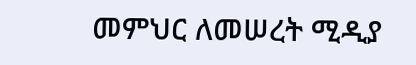መምህር ለመሠረት ሚዲያ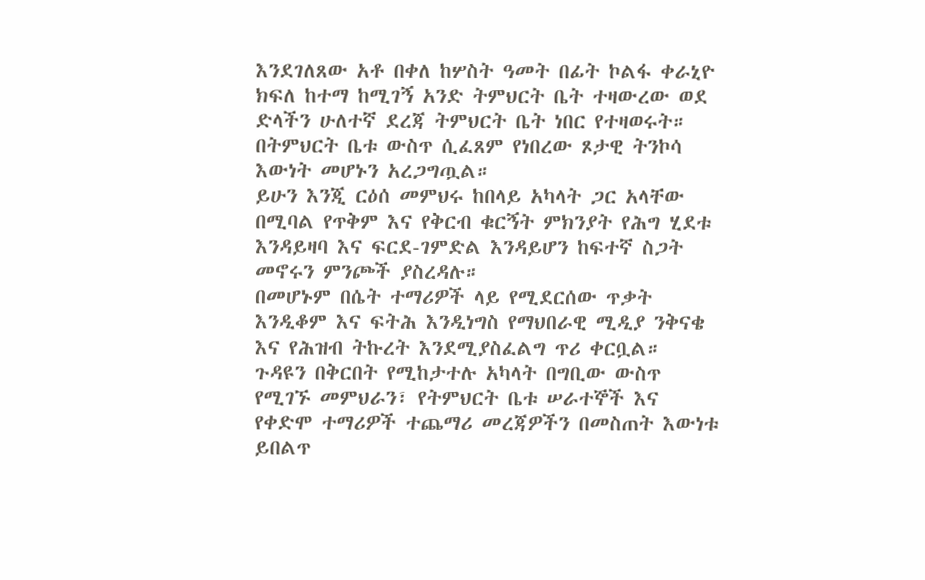እንደገለጸው አቶ በቀለ ከሦስት ዓመት በፊት ኮልፋ ቀራኒዮ ክፍለ ከተማ ከሚገኝ አንድ ትምህርት ቤት ተዛውረው ወደ ድላችን ሁለተኛ ደረጃ ትምህርት ቤት ነበር የተዛወሩት። በትምህርት ቤቱ ውስጥ ሲፈጸም የነበረው ጾታዊ ትንኮሳ እውነት መሆኑን አረጋግጧል።
ይሁን እንጂ ርዕሰ መምህሩ ከበላይ አካላት ጋር አላቸው በሚባል የጥቅም እና የቅርብ ቁርኝት ምክንያት የሕግ ሂደቱ እንዳይዛባ እና ፍርደ-ገምድል እንዳይሆን ከፍተኛ ስጋት መኖሩን ምንጮች ያስረዳሉ።
በመሆኑም በሴት ተማሪዎች ላይ የሚደርሰው ጥቃት እንዲቆም እና ፍትሕ እንዲነግስ የማህበራዊ ሚዲያ ንቅናቄ እና የሕዝብ ትኩረት እንደሚያስፈልግ ጥሪ ቀርቧል።
ጉዳዩን በቅርበት የሚከታተሉ አካላት በግቢው ውስጥ የሚገኙ መምህራን፣ የትምህርት ቤቱ ሠራተኞች እና የቀድሞ ተማሪዎች ተጨማሪ መረጃዎችን በመስጠት እውነቱ ይበልጥ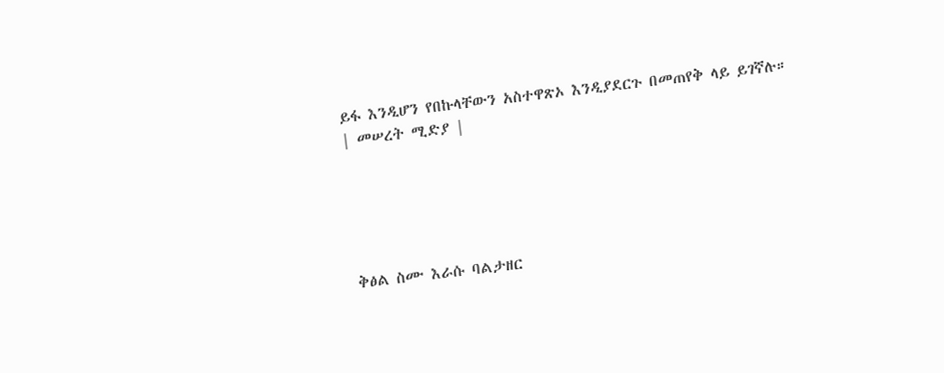ይፋ እንዲሆን የበኩላቸውን አስተዋጽኦ እንዲያደርጉ በመጠየቅ ላይ ይገኛሉ።
| መሠረት ሚድያ |





ቅፅል ስሙ እራሱ ባልታዘር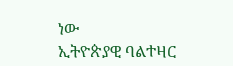ነው
ኢትዮጵያዊ ባልተዛር